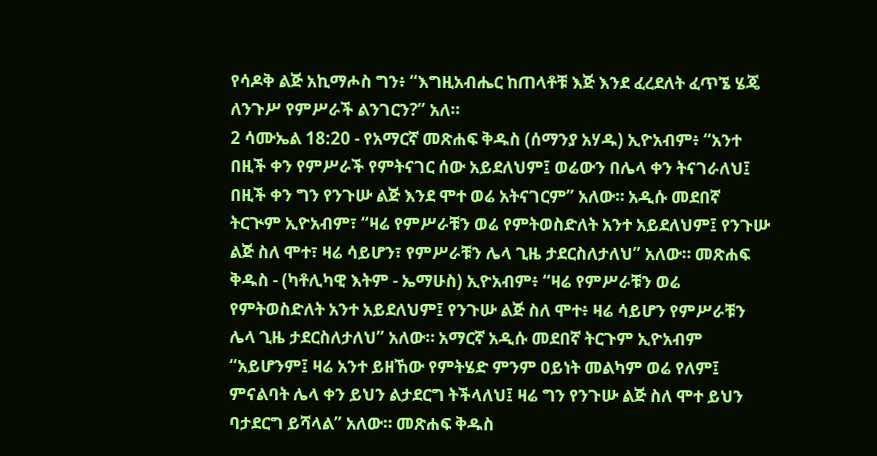የሳዶቅ ልጅ አኪማሖስ ግን፥ “እግዚአብሔር ከጠላቶቹ እጅ እንደ ፈረደለት ፈጥኜ ሄጄ ለንጉሥ የምሥራች ልንገርን?” አለ።
2 ሳሙኤል 18:20 - የአማርኛ መጽሐፍ ቅዱስ (ሰማንያ አሃዱ) ኢዮአብም፥ “አንተ በዚች ቀን የምሥራች የምትናገር ሰው አይደለህም፤ ወሬውን በሌላ ቀን ትናገራለህ፤ በዚች ቀን ግን የንጉሡ ልጅ እንደ ሞተ ወሬ አትናገርም” አለው። አዲሱ መደበኛ ትርጒም ኢዮአብም፣ “ዛሬ የምሥራቹን ወሬ የምትወስድለት አንተ አይደለህም፤ የንጉሡ ልጅ ስለ ሞተ፣ ዛሬ ሳይሆን፣ የምሥራቹን ሌላ ጊዜ ታደርስለታለህ” አለው። መጽሐፍ ቅዱስ - (ካቶሊካዊ እትም - ኤማሁስ) ኢዮአብም፥ “ዛሬ የምሥራቹን ወሬ የምትወስድለት አንተ አይደለህም፤ የንጉሡ ልጅ ስለ ሞተ፥ ዛሬ ሳይሆን የምሥራቹን ሌላ ጊዜ ታደርስለታለህ” አለው። አማርኛ አዲሱ መደበኛ ትርጉም ኢዮአብም “አይሆንም፤ ዛሬ አንተ ይዘኸው የምትሄድ ምንም ዐይነት መልካም ወሬ የለም፤ ምናልባት ሌላ ቀን ይህን ልታደርግ ትችላለህ፤ ዛሬ ግን የንጉሡ ልጅ ስለ ሞተ ይህን ባታደርግ ይሻላል” አለው። መጽሐፍ ቅዱስ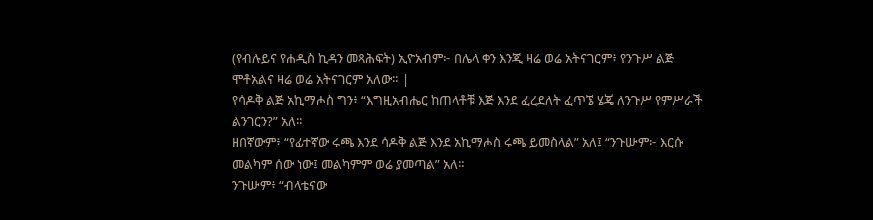(የብሉይና የሐዲስ ኪዳን መጻሕፍት) ኢዮአብም፦ በሌላ ቀን እንጂ ዛሬ ወሬ አትናገርም፥ የንጉሥ ልጅ ሞቶአልና ዛሬ ወሬ አትናገርም አለው። |
የሳዶቅ ልጅ አኪማሖስ ግን፥ “እግዚአብሔር ከጠላቶቹ እጅ እንደ ፈረደለት ፈጥኜ ሄጄ ለንጉሥ የምሥራች ልንገርን?” አለ።
ዘበኛውም፥ “የፊተኛው ሩጫ እንደ ሳዶቅ ልጅ እንደ አኪማሖስ ሩጫ ይመስላል” አለ፤ “ንጉሡም፦ እርሱ መልካም ሰው ነው፤ መልካምም ወሬ ያመጣል” አለ።
ንጉሡም፥ “ብላቴናው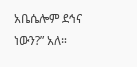አቤሴሎም ደኅና ነውን?” አለ።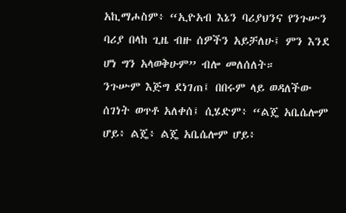አኪማሖስም፥ “ኢዮአብ እኔን ባሪያህንና የንጉሡን ባሪያ በላከ ጊዜ ብዙ ሰዎችን አይቻለሁ፤ ምን እንደ ሆነ ግን አላወቅሁም” ብሎ መለሰለት።
ንጉሡም እጅግ ደነገጠ፤ በበሩም ላይ ወዳለችው ሰገነት ወጥቶ አለቀሰ፤ ሲሄድም፥ “ልጄ አቤሴሎም ሆይ፥ ልጄ፥ ልጄ አቤሴሎም ሆይ፥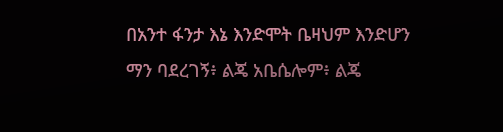በአንተ ፋንታ እኔ እንድሞት ቤዛህም እንድሆን ማን ባደረገኝ፥ ልጄ አቤሴሎም፥ ልጄ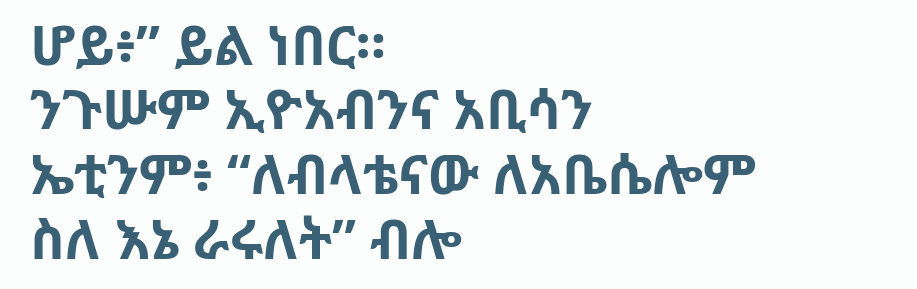ሆይ፥” ይል ነበር።
ንጉሡም ኢዮአብንና አቢሳን ኤቲንም፥ “ለብላቴናው ለአቤሴሎም ስለ እኔ ራሩለት” ብሎ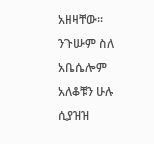አዘዛቸው። ንጉሡም ስለ አቤሴሎም አለቆቹን ሁሉ ሲያዝዝ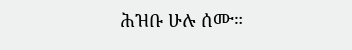ሕዝቡ ሁሉ ሰሙ።